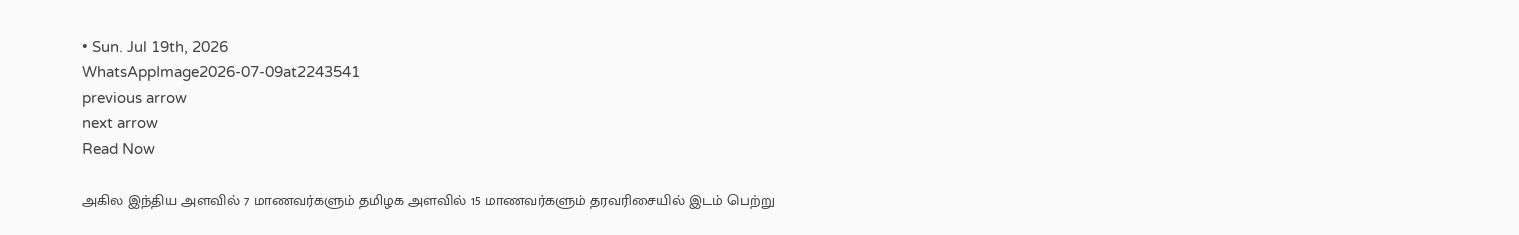• Sun. Jul 19th, 2026
WhatsAppImage2026-07-09at2243541
previous arrow
next arrow
Read Now

அகில இந்திய அளவில் 7 மாணவர்களும் தமிழக அளவில் 15 மாணவர்களும் தரவரிசையில் இடம் பெற்று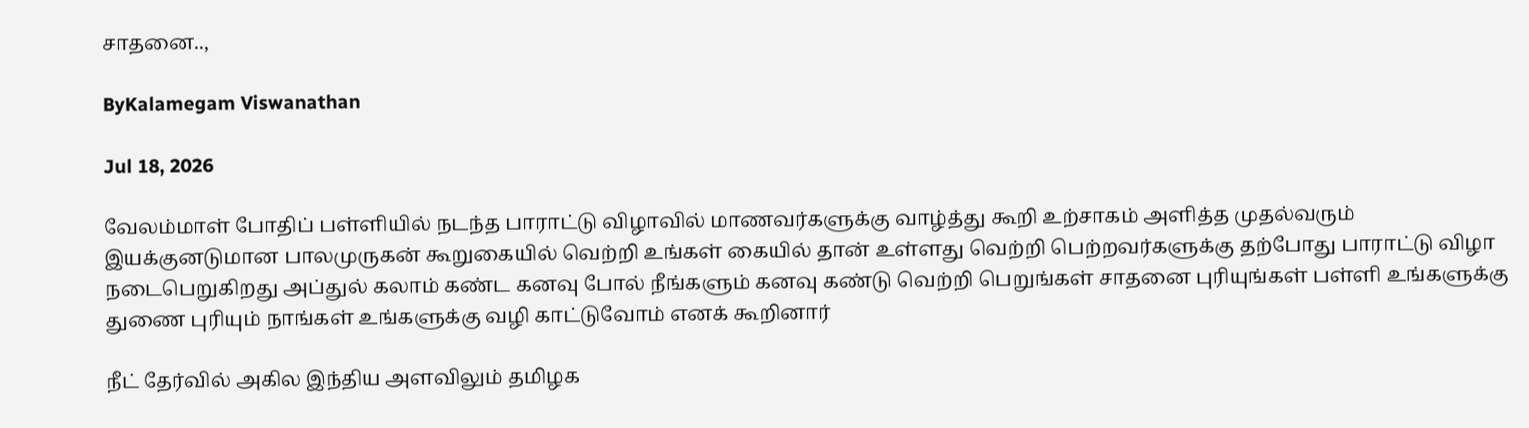சாதனை..,

ByKalamegam Viswanathan

Jul 18, 2026

வேலம்மாள் போதிப் பள்ளியில் நடந்த பாராட்டு விழாவில் மாணவர்களுக்கு வாழ்த்து கூறி உற்சாகம் அளித்த முதல்வரும் இயக்குனடுமான பாலமுருகன் கூறுகையில் வெற்றி உங்கள் கையில் தான் உள்ளது வெற்றி பெற்றவர்களுக்கு தற்போது பாராட்டு விழா நடைபெறுகிறது அப்துல் கலாம் கண்ட கனவு போல் நீங்களும் கனவு கண்டு வெற்றி பெறுங்கள் சாதனை புரியுங்கள் பள்ளி உங்களுக்கு துணை புரியும் நாங்கள் உங்களுக்கு வழி காட்டுவோம் எனக் கூறினார்

நீட் தேர்வில் அகில இந்திய அளவிலும் தமிழக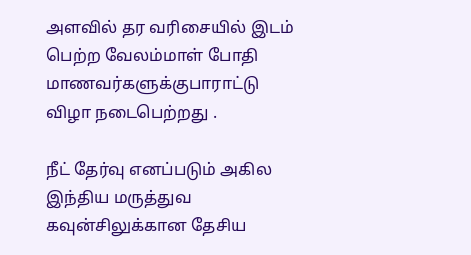அளவில் தர வரிசையில் இடம் பெற்ற வேலம்மாள் போதி மாணவர்களுக்குபாராட்டு விழா நடைபெற்றது .

நீட் தேர்வு எனப்படும் அகில இந்திய மருத்துவ கவுன்சிலுக்கான தேசிய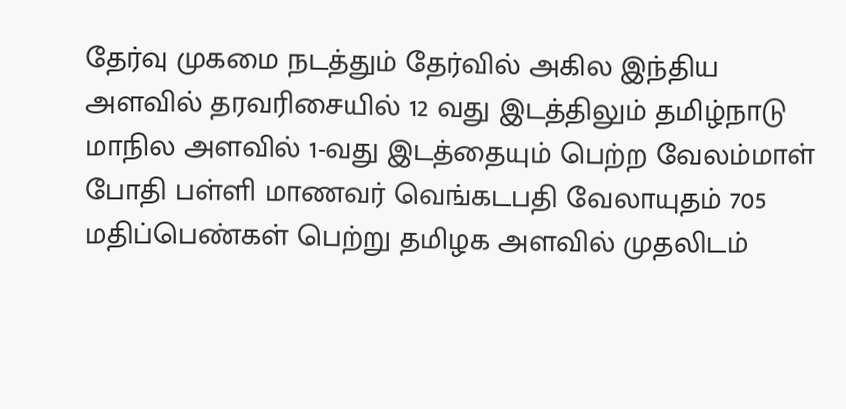தேர்வு முகமை நடத்தும் தேர்வில் அகில இந்திய அளவில் தரவரிசையில் 12 வது இடத்திலும் தமிழ்நாடு மாநில அளவில் 1-வது இடத்தையும் பெற்ற வேலம்மாள் போதி பள்ளி மாணவர் வெங்கடபதி வேலாயுதம் 705 மதிப்பெண்கள் பெற்று தமிழக அளவில் முதலிடம்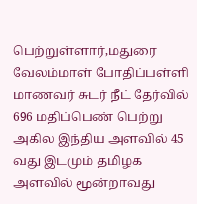பெற்றுள்ளார்,மதுரை வேலம்மாள் போதிப்பள்ளி மாணவர் சுடர் நீட் தேர்வில் 696 மதிப்பெண் பெற்று அகில இந்திய அளவில் 45 வது இடமும் தமிழக அளவில் மூன்றாவது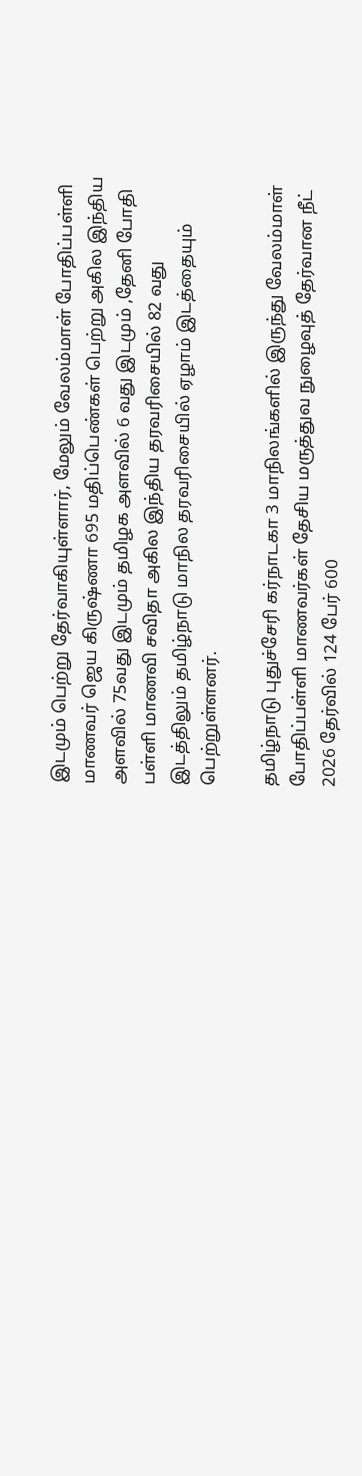இடமும் பெற்று தேர்வாகியுள்ளார், மேலும் வேலம்மாள் போதிப்பள்ளி மாணவர் ஜெய கிருஷ்ணா 695 மதிப்பெண்கள் பெற்று அகில இந்திய அளவில் 75வது இடமும் தமிழக அளவில் 6 வது இடமும் ,தேனி போதி பள்ளி மாணவி சவிதா அகில இந்திய தரவரிசையில் 82 வது இடத்திலும் தமிழ்நாடு மாநில தரவரிசையில் ஏழாம் இடத்தையும் பெற்றுள்ளனர்.

தமிழ்நாடு புதுச்சேரி கர்நாடகா 3 மாநிலங்களில் இருந்து வேலம்மாள் போதிப்பள்ளி மாணவர்கள் தேசிய மருத்துவ நுழைவுத் தேர்வான நீட் 2026 தேர்வில் 124 பேர் 600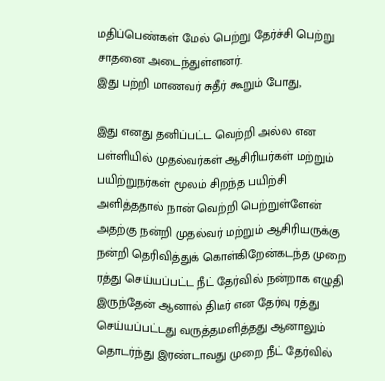மதிப்பெண்கள் மேல் பெற்று தேர்ச்சி பெற்று சாதனை அடைந்துள்ளனர்.
இது பற்றி மாணவர் சுதீர் கூறும் போது,

இது எனது தனிப்பட்ட வெற்றி அல்ல என பள்ளியில் முதல்வர்கள் ஆசிரியர்கள் மற்றும் பயிற்றுநர்கள் மூலம் சிறந்த பயிற்சி அளித்ததால் நான் வெற்றி பெற்றுள்ளேன் அதற்கு நன்றி முதல்வர் மற்றும் ஆசிரியருக்கு நன்றி தெரிவித்துக் கொள்கிறேன்கடந்த முறை ரத்து செய்யப்பட்ட நீட் தேர்வில் நன்றாக எழுதி இருந்தேன் ஆனால் திடீர் என தேர்வு ரத்து செய்யப்பட்டது வருத்தமளித்தது ஆனாலும் தொடர்ந்து இரண்டாவது முறை நீட் தேர்வில்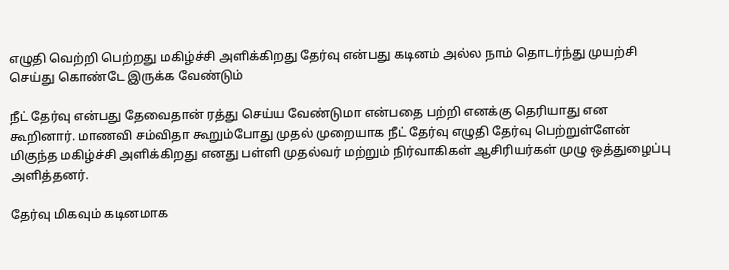எழுதி வெற்றி பெற்றது மகிழ்ச்சி அளிக்கிறது தேர்வு என்பது கடினம் அல்ல நாம் தொடர்ந்து முயற்சி செய்து கொண்டே இருக்க வேண்டும்

நீட் தேர்வு என்பது தேவைதான் ரத்து செய்ய வேண்டுமா என்பதை பற்றி எனக்கு தெரியாது என கூறினார். மாணவி சம்விதா கூறும்போது முதல் முறையாக நீட் தேர்வு எழுதி தேர்வு பெற்றுள்ளேன் மிகுந்த மகிழ்ச்சி அளிக்கிறது எனது பள்ளி முதல்வர் மற்றும் நிர்வாகிகள் ஆசிரியர்கள் முழு ஒத்துழைப்பு அளித்தனர்.

தேர்வு மிகவும் கடினமாக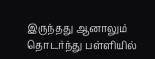இருந்தது ஆனாலும் தொடர்ந்து பள்ளியில்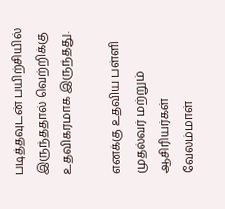படித்தவுடன் பயிற்சியில் இருந்ததால் வெற்றிக்கு உதவிகரமாக இருந்தது.

எனக்கு உதவிய பள்ளி முதல்வர் மற்றும் ஆசிரியர்கள் வேலம்மாள்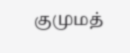குமுமத்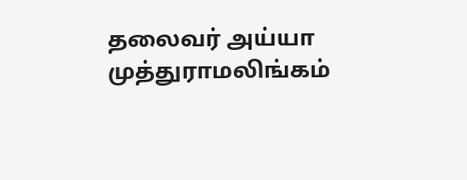தலைவர் அய்யா முத்துராமலிங்கம்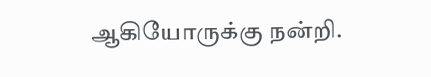ஆகியோருக்கு நன்றி.